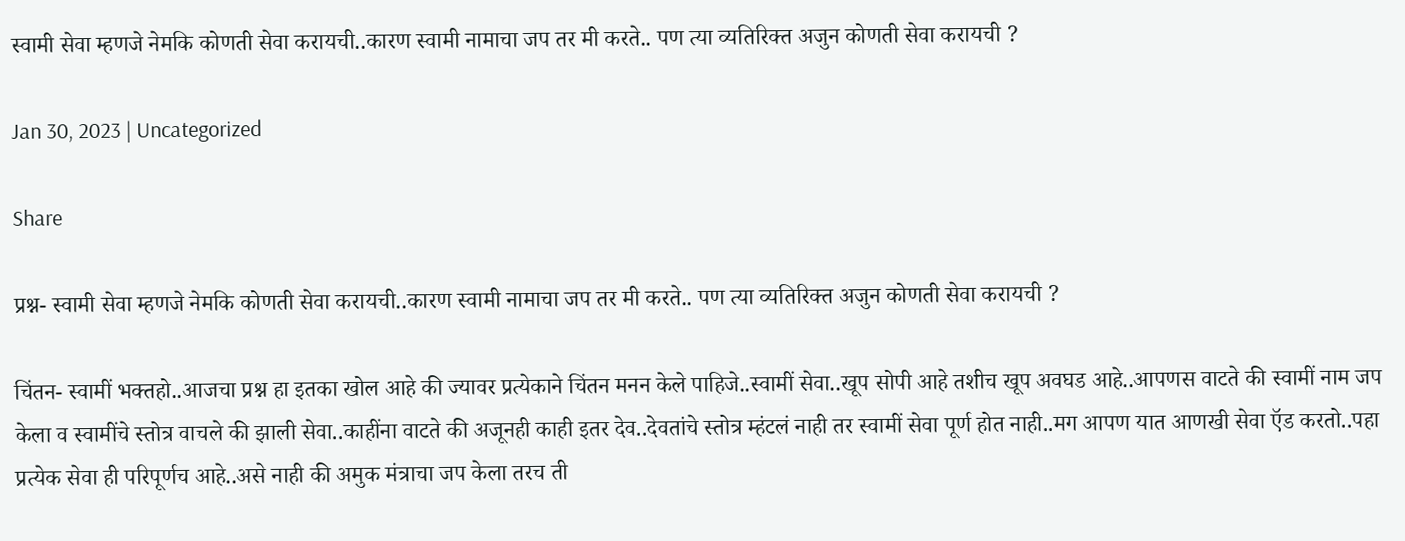स्वामी सेवा म्हणजे नेमकि कोणती सेवा करायची..कारण स्वामी नामाचा जप तर मी करते.. पण त्या व्यतिरिक्त अजुन कोणती सेवा करायची ?

Jan 30, 2023 | Uncategorized

Share

प्रश्न- स्वामी सेवा म्हणजे नेमकि कोणती सेवा करायची..कारण स्वामी नामाचा जप तर मी करते.. पण त्या व्यतिरिक्त अजुन कोणती सेवा करायची ?

चिंतन- स्वामीं भक्तहो..आजचा प्रश्न हा इतका खोल आहे की ज्यावर प्रत्येकाने चिंतन मनन केले पाहिजे..स्वामीं सेवा..खूप सोपी आहे तशीच खूप अवघड आहे..आपणस वाटते की स्वामीं नाम जप केला व स्वामींचे स्तोत्र वाचले की झाली सेवा..काहींना वाटते की अजूनही काही इतर देव..देवतांचे स्तोत्र म्हंटलं नाही तर स्वामीं सेवा पूर्ण होत नाही..मग आपण यात आणखी सेवा ऍड करतो..पहा प्रत्येक सेवा ही परिपूर्णच आहे..असे नाही की अमुक मंत्राचा जप केला तरच ती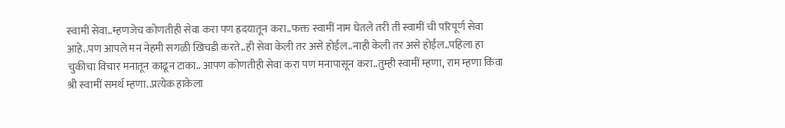स्वामीं सेवा..म्हणजेच कोणतीही सेवा करा पण ह्रदयातून करा..फक्त स्वामीं नाम घेतले तरी ती स्वामीं ची परिपूर्ण सेवा आहे..पण आपले मन नेहमी सगळी खिचडी करते..ही सेवा केली तर असे होईल..नाही केली तर असे होईल..पहिला हा  चुकीचा विचार मनातून काढून टाका.. आपण कोणतीही सेवा करा पण मनापासून करा..तुम्ही स्वामीं म्हणा, राम म्हणा किंवा श्री स्वामीं समर्थ म्हणा..प्रत्येक हाकेला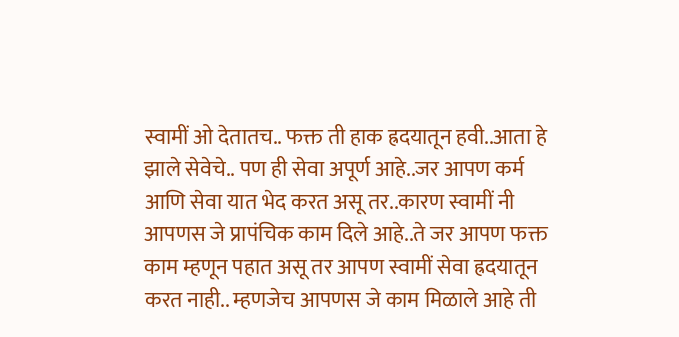स्वामीं ओ देतातच.. फक्त ती हाक ह्रदयातून हवी..आता हे झाले सेवेचे.. पण ही सेवा अपूर्ण आहे..जर आपण कर्म आणि सेवा यात भेद करत असू तर..कारण स्वामीं नी आपणस जे प्रापंचिक काम दिले आहे..ते जर आपण फक्त काम म्हणून पहात असू तर आपण स्वामीं सेवा ह्रदयातून करत नाही.. म्हणजेच आपणस जे काम मिळाले आहे ती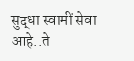सुद्धा स्वामीं सेवा आहे..ते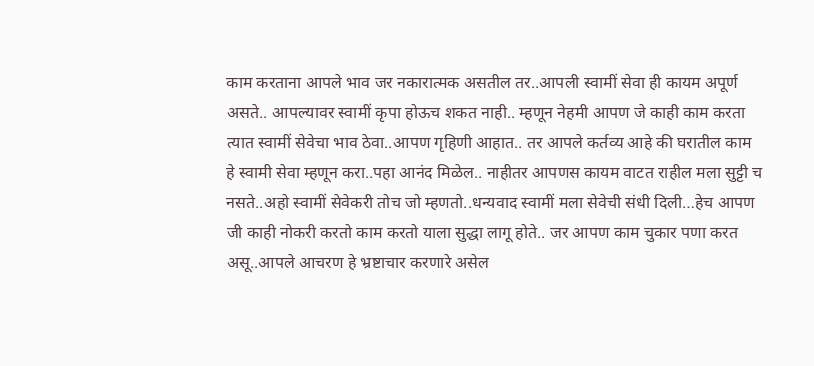काम करताना आपले भाव जर नकारात्मक असतील तर..आपली स्वामीं सेवा ही कायम अपूर्ण असते.. आपल्यावर स्वामीं कृपा होऊच शकत नाही.. म्हणून नेहमी आपण जे काही काम करता त्यात स्वामीं सेवेचा भाव ठेवा..आपण गृहिणी आहात.. तर आपले कर्तव्य आहे की घरातील काम हे स्वामी सेवा म्हणून करा..पहा आनंद मिळेल.. नाहीतर आपणस कायम वाटत राहील मला सुट्टी च नसते..अहो स्वामीं सेवेकरी तोच जो म्हणतो..धन्यवाद स्वामीं मला सेवेची संधी दिली…हेच आपण जी काही नोकरी करतो काम करतो याला सुद्धा लागू होते.. जर आपण काम चुकार पणा करत असू..आपले आचरण हे भ्रष्टाचार करणारे असेल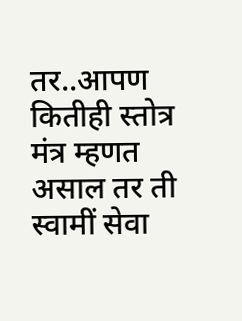तर..आपण कितीही स्तोत्र मंत्र म्हणत असाल तर ती स्वामीं सेवा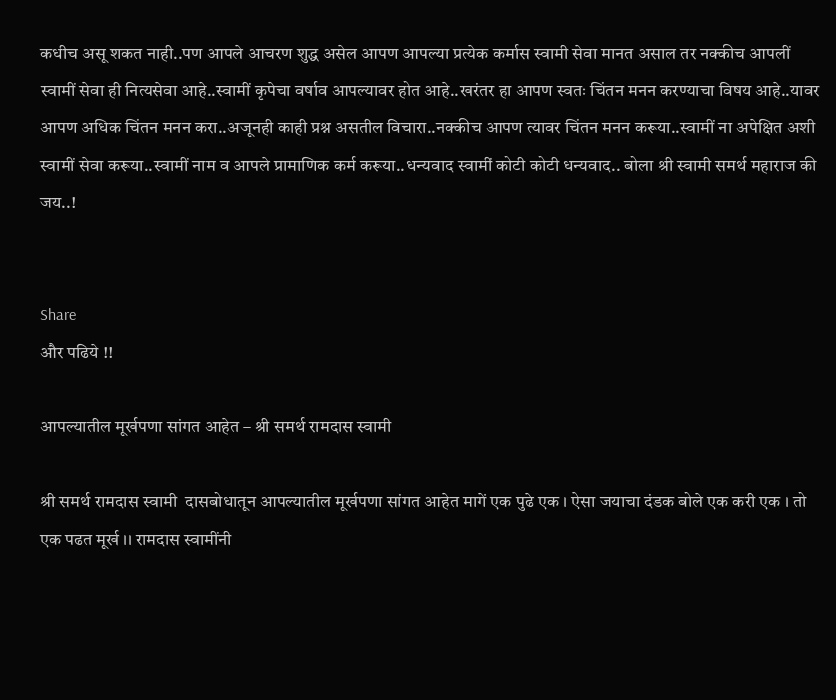कधीच असू शकत नाही..पण आपले आचरण शुद्ध असेल आपण आपल्या प्रत्येक कर्मास स्वामी सेवा मानत असाल तर नक्कीच आपलीं स्वामीं सेवा ही नित्यसेवा आहे..स्वामीं कृपेचा वर्षाव आपल्यावर होत आहे..खरंतर हा आपण स्वतः चिंतन मनन करण्याचा विषय आहे..यावर आपण अधिक चिंतन मनन करा..अजूनही काही प्रश्न असतील विचारा..नक्कीच आपण त्यावर चिंतन मनन करूया..स्वामीं ना अपेक्षित अशी स्वामीं सेवा करूया..स्वामीं नाम व आपले प्रामाणिक कर्म करूया..धन्यवाद स्वामीं कोटी कोटी धन्यवाद.. बोला श्री स्वामी समर्थ महाराज की जय..!


Share
और पढिये !!

आपल्यातील मूर्खपणा सांगत आहेत – श्री समर्थ रामदास स्वामी

श्री समर्थ रामदास स्वामी  दासबोधातून आपल्यातील मूर्खपणा सांगत आहेत मागें एक पुढे एक । ऐसा जयाचा दंडक बोले एक करी एक । तो एक पढत मूर्ख ।। रामदास स्वामींनी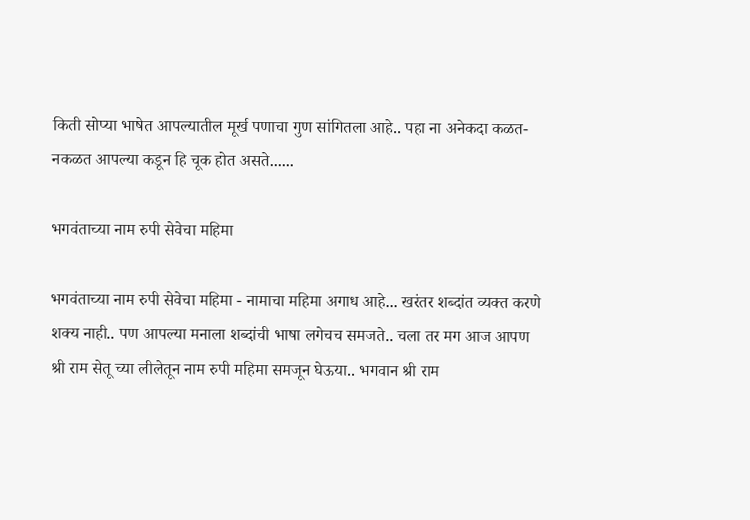किती सोप्या भाषेत आपल्यातील मूर्ख पणाचा गुण सांगितला आहे.. पहा ना अनेकदा कळत- नकळत आपल्या कडून हि चूक होत असते......

भगवंताच्या नाम रुपी सेवेचा महिमा

भगवंताच्या नाम रुपी सेवेचा महिमा - नामाचा महिमा अगाध आहे... खरंतर शब्दांत व्यक्त करणे शक्य नाही.. पण आपल्या मनाला शब्दांची भाषा लगेचच समजते.. चला तर मग आज आपण श्री राम सेतू च्या लीलेतून नाम रुपी महिमा समजून घेऊया.. भगवान श्री राम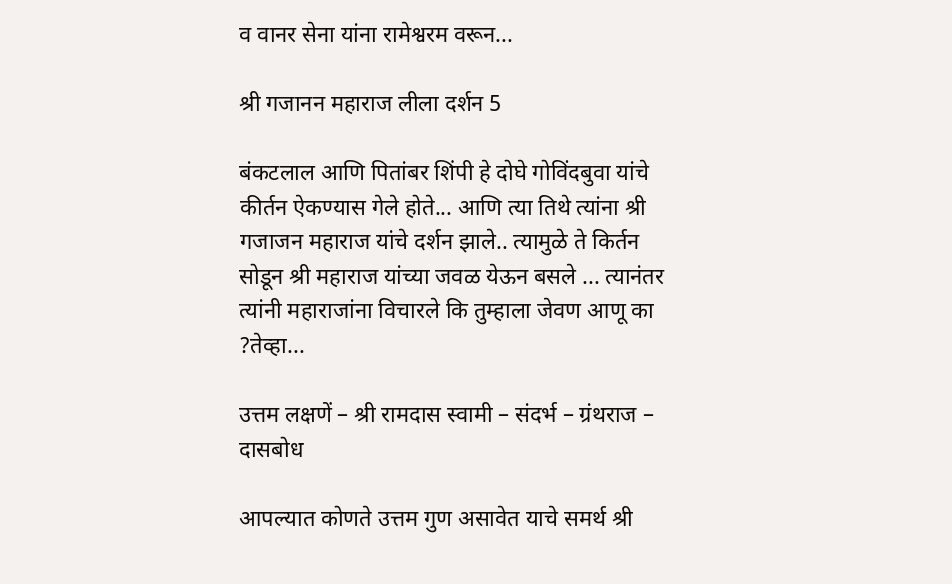व वानर सेना यांना रामेश्वरम वरून...

श्री गजानन महाराज लीला दर्शन 5

बंकटलाल आणि पितांबर शिंपी हे दोघे गोविंदबुवा यांचे कीर्तन ऐकण्यास गेले होते... आणि त्या तिथे त्यांना श्री गजाजन महाराज यांचे दर्शन झाले.. त्यामुळे ते किर्तन सोडून श्री महाराज यांच्या जवळ येऊन बसले ... त्यानंतर त्यांनी महाराजांना विचारले कि तुम्हाला जेवण आणू का ?तेव्हा...

उत्तम लक्षणें – श्री रामदास स्वामी – संदर्भ – ग्रंथराज – दासबोध

आपल्यात कोणते उत्तम गुण असावेत याचे समर्थ श्री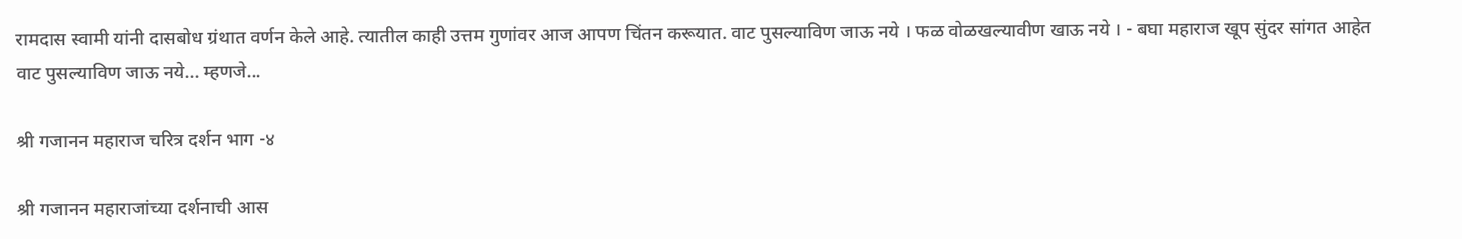रामदास स्वामी यांनी दासबोध ग्रंथात वर्णन केले आहे. त्यातील काही उत्तम गुणांवर आज आपण चिंतन करूयात. वाट पुसल्याविण जाऊ नये । फळ वोळखल्यावीण खाऊ नये । - बघा महाराज खूप सुंदर सांगत आहेत वाट पुसल्याविण जाऊ नये... म्हणजे...

श्री गजानन महाराज चरित्र दर्शन भाग -४

श्री गजानन महाराजांच्या दर्शनाची आस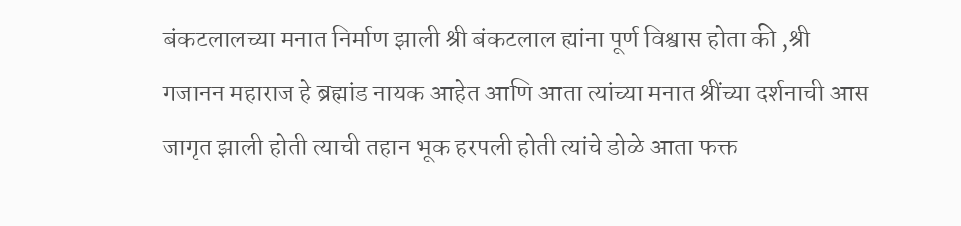बंकटलालच्या मनात निर्माण झाली श्री बंकटलाल ह्यांना पूर्ण विश्वास होता की ,श्री गजानन महाराज हे ब्रह्मांड नायक आहेत आणि आता त्यांच्या मनात श्रींच्या दर्शनाची आस जागृत झाली होती त्याची तहान भूक हरपली होती त्यांचे डोळे आता फक्त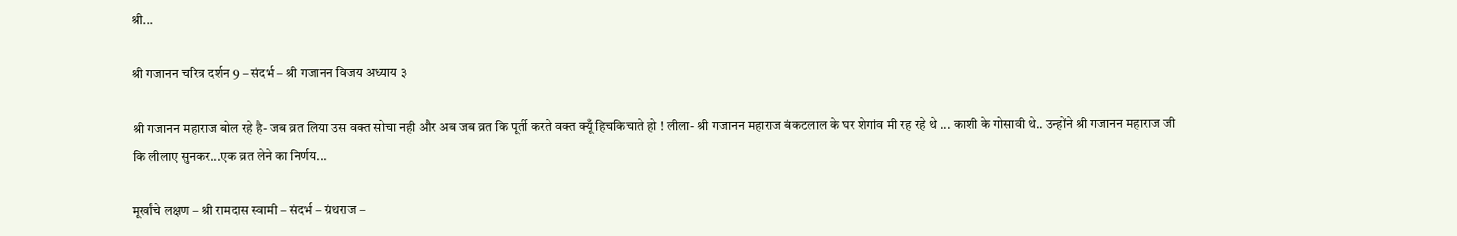श्री...

श्री गजानन चरित्र दर्शन 9 – संदर्भ – श्री गजानन विजय अध्याय ३

श्री गजानन महाराज बोल रहे है- जब व्रत लिया उस वक्त सोचा नही और अब जब व्रत कि पूर्ती करते वक्त क्यूँ हिचकिचाते हो ! लीला- श्री गजानन महाराज बंकटलाल के घर शेगांव मी रह रहे थे ... काशी के गोसावी थे.. उन्होंने श्री गजानन महाराज जी कि लीलाए सुनकर...एक व्रत लेने का निर्णय...

मूर्खांचे लक्षण – श्री रामदास स्वामी – संदर्भ – ग्रंथराज –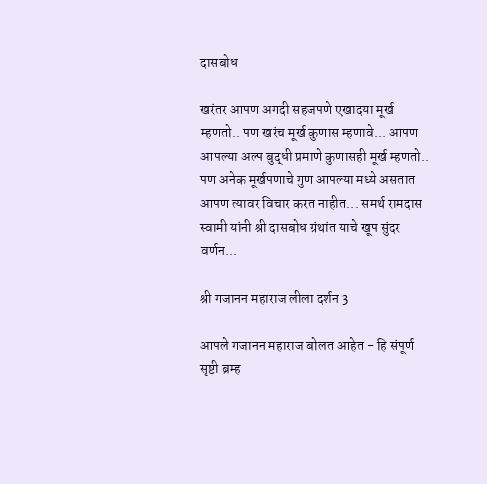दासबोध

खरंतर आपण अगदी सहजपणे एखादया मूर्ख म्हणतो.. पण खरंच मूर्ख कुणास म्हणावे... आपण आपल्या अल्प बुद्धी प्रमाणे कुणासही मूर्ख म्हणतो.. पण अनेक मूर्खपणाचे गुण आपल्या मध्ये असतात आपण त्यावर विचार करत नाहीत... समर्थ रामदास स्वामी यांनी श्री दासबोध ग्रंथांत याचे खूप सुंदर वर्णन...

श्री गजानन महाराज लीला दर्शन 3

आपले गजानन महाराज बोलत आहेत - हि संपूर्ण सृष्टी ब्रम्ह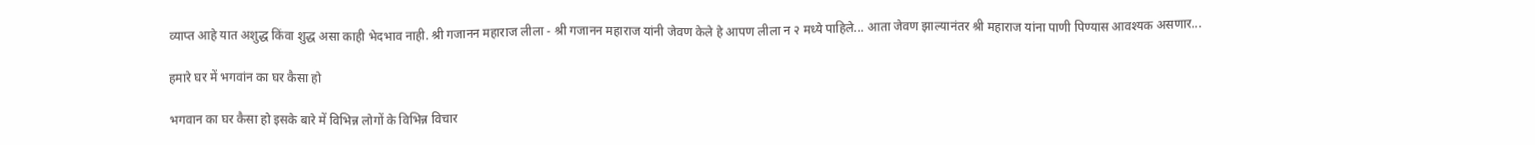व्याप्त आहे यात अशुद्ध किंवा शुद्ध असा काही भेदभाव नाही. श्री गजानन महाराज लीला - श्री गजानन महाराज यांनी जेवण केले हे आपण लीला न २ मध्ये पाहिले... आता जेवण झाल्यानंतर श्री महाराज यांना पाणी पिण्यास आवश्यक असणार...

हमारे घर में भगवांन का घर कैसा हो

भगवान का घर कैसा हो इसके बारे में विभिन्न लोगों के विभिन्न विचार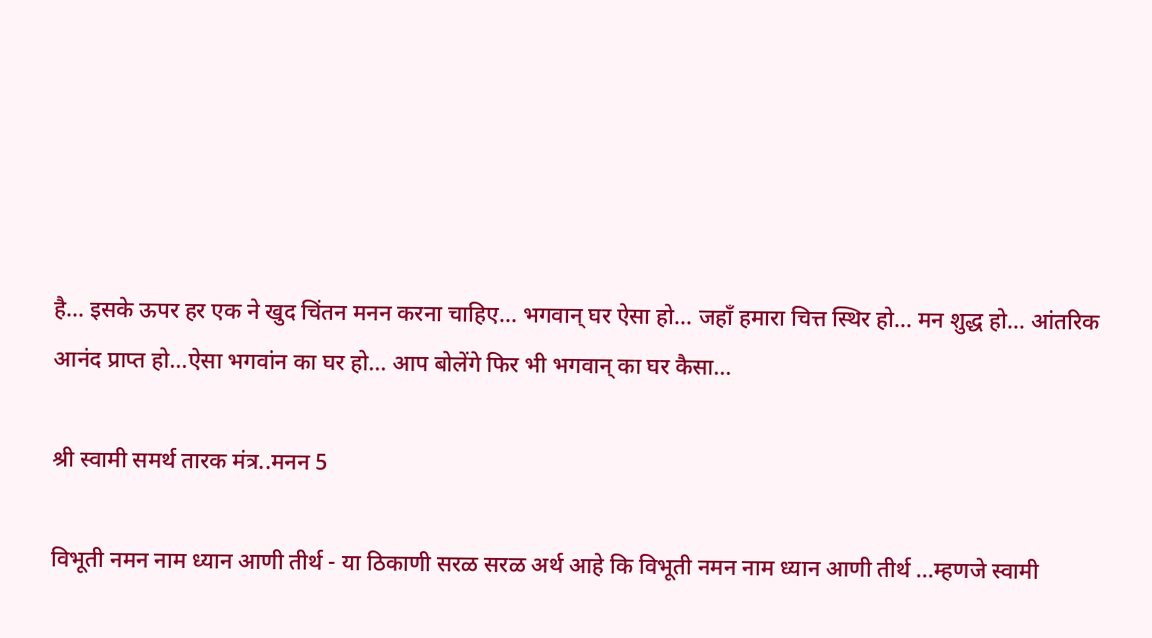है... इसके ऊपर हर एक ने खुद चिंतन मनन करना चाहिए... भगवान् घर ऐसा हो... जहाँ हमारा चित्त स्थिर हो... मन शुद्ध हो... आंतरिक आनंद प्राप्त हो...ऐसा भगवांन का घर हो... आप बोलेंगे फिर भी भगवान् का घर कैसा...

श्री स्वामी समर्थ तारक मंत्र..मनन 5

विभूती नमन नाम ध्यान आणी तीर्थ - या ठिकाणी सरळ सरळ अर्थ आहे कि विभूती नमन नाम ध्यान आणी तीर्थ ...म्हणजे स्वामी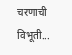चरणाची विभूती...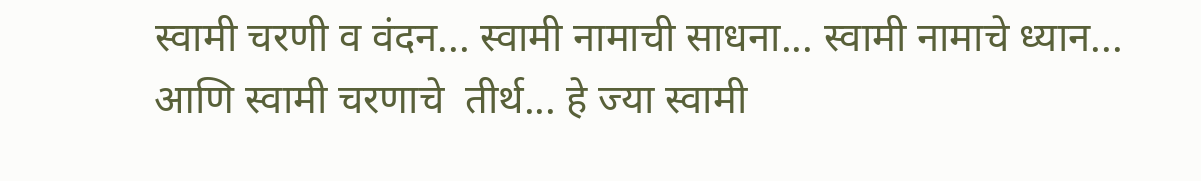स्वामी चरणी व वंदन... स्वामी नामाची साधना... स्वामी नामाचे ध्यान... आणि स्वामी चरणाचे  तीर्थ... हे ज्या स्वामी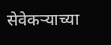सेवेकऱ्याच्या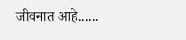जीवनात आहे......